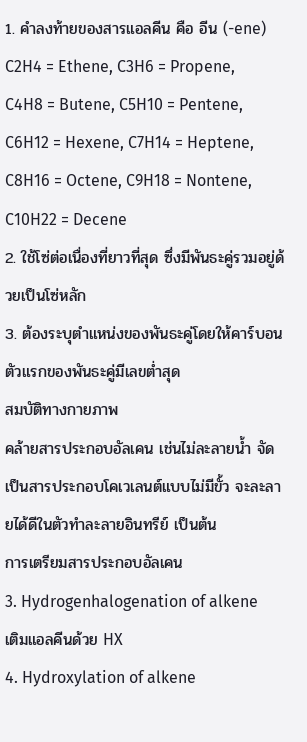1. คำลงท้ายของสารแอลคีน คือ อีน (-ene)
C2H4 = Ethene, C3H6 = Propene,
C4H8 = Butene, C5H10 = Pentene,
C6H12 = Hexene, C7H14 = Heptene,
C8H16 = Octene, C9H18 = Nontene,
C10H22 = Decene
2. ใช้โซ่ต่อเนื่องที่ยาวที่สุด ซึ่งมีพันธะคู่รวมอยู่ด้วยเป็นโซ่หลัก
3. ต้องระบุตำแหน่งของพันธะคู่โดยให้คาร์บอนตัวแรกของพันธะคู่มีเลขต่ำสุด
สมบัติทางกายภาพ
คล้ายสารประกอบอัลเคน เช่นไม่ละลายน้ำ จัดเป็นสารประกอบโคเวเลนต์แบบไม่มีขั้ว จะละลายได้ดีในตัวทำละลายอินทรีย์ เป็นต้น
การเตรียมสารประกอบอัลเคน
3. Hydrogenhalogenation of alkene
เติมแอลคีนด้วย HX
4. Hydroxylation of alkene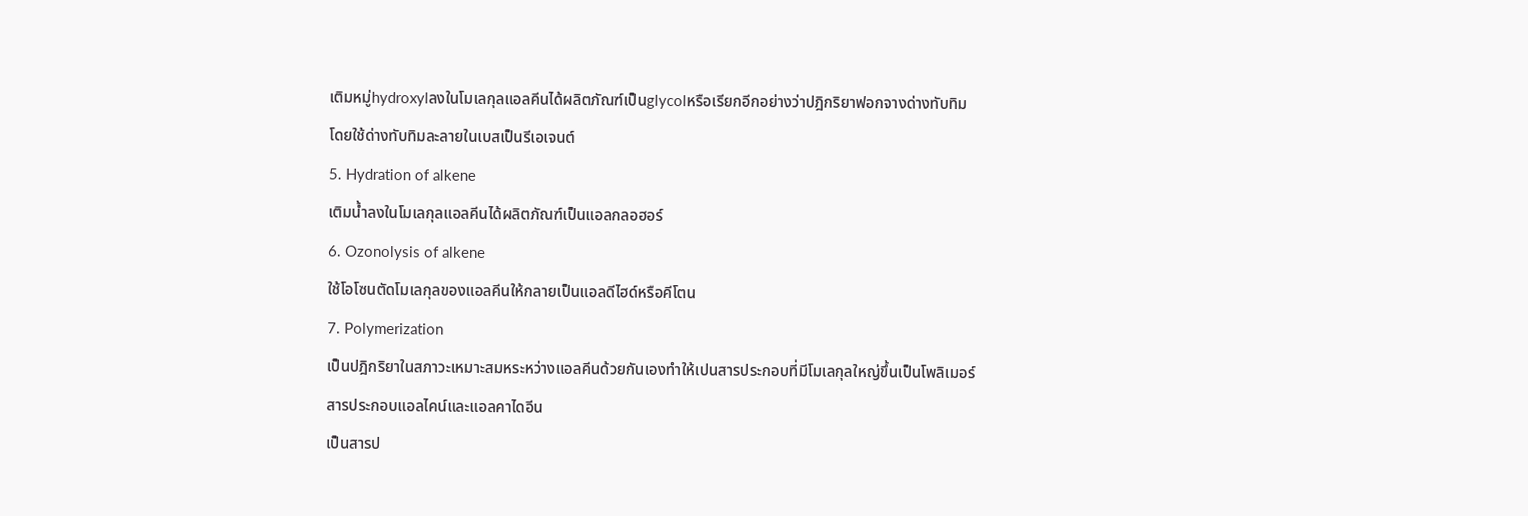เติมหมู่hydroxylลงในโมเลกุลแอลคีนได้ผลิตภัณฑ์เป็นglycolหรือเรียกอีกอย่างว่าปฎิกริยาฟอกจางด่างทับทิมโดยใช้ด่างทับทิมละลายในเบสเป็นรีเอเจนต์
5. Hydration of alkene
เติมน้ำลงในโมเลกุลแอลคีนได้ผลิตภัณฑ์เป็นแอลกลอฮอร์
6. Ozonolysis of alkene
ใช้โอโซนตัดโมเลกุลของแอลคีนให้กลายเป็นแอลดีไฮด์หรือคีโตน
7. Polymerization
เป็นปฎิกริยาในสภาวะเหมาะสมหระหว่างแอลคีนด้วยกันเองทำให้เปนสารประกอบที่มีโมเลกุลใหญ่ขึ้นเป็นโพลิเมอร์
สารประกอบแอลไคน์และแอลคาไดอีน
เป็นสารป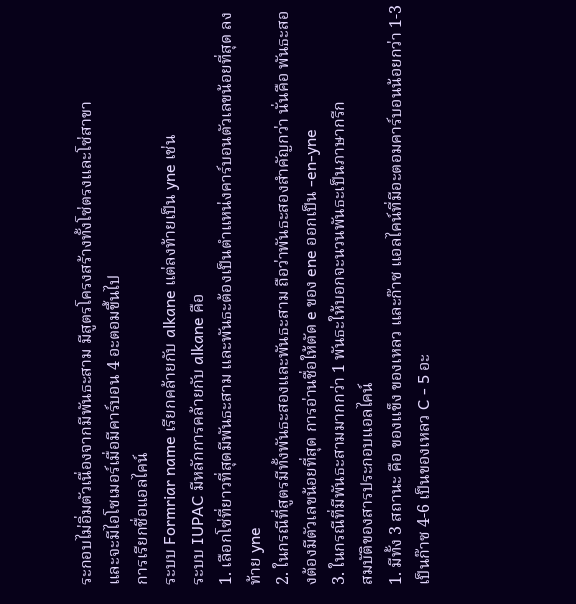ระกอบไม่อิ่มตัวเนื่องจากมีพันธะสาม มีสูตรโครงสร้างทั้งโซ่ตรงและโซ่สาขา
และจะมีไอโซเมอร์เมื่อมีคาร์บอน 4 อะตอมขึ้นไป
การเรียกชื่อแอลไคน์
ระบบ Formriar name เรียกคล้ายกับ alkane แต่ลงท้ายเป็น yne เช่น
ระบบ IUPAC มีหลักการคล้ายกับ alkane คือ
1. เลือกโซ่ที่ยาวที่สุดมีพันธะสาม และพันธะต้องเป็นตำแหน่งคาร์บอนตัวเลขน้อยที่สุด ลงท้าย yne
2. ในกรณีที่สูตรมีทั้งพันธะสองและพันธะสาม ถือว่าพันธะสองสำคัญกว่า นั่นคือ พันธะสองต้องมีตัวเลขน้อยที่สุด การอ่านชื่อให้ตัด e ของ ene ออกเป็น -en-yne
3. ในกรณีที่มีพันธะสามมากกว่า 1 พันธะให้บอกจะนวนพันธะเป็นภาษากรีก
สมบัติของสารประกอบแอลไคน์
1. มีทั้ง 3 สถานะ คือ ของแข็ง ของเหลว และก๊าซ แอลไคน์ที่มีอะตอมคาร์บอนน้อยกว่า 1-3 เป็นก๊าซ 4-6 เป็นของเหลว C - 5 อะ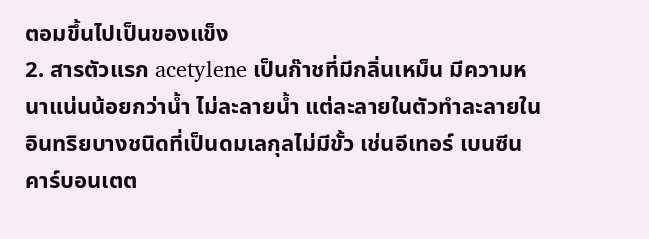ตอมขึ้นไปเป็นของแข็ง
2. สารตัวแรก acetylene เป็นก๊าชที่มีกลิ่นเหม็น มีความหนาแน่นน้อยกว่าน้ำ ไม่ละลายน้ำ แต่ละลายในตัวทำละลายในอินทริยบางชนิดที่เป็นดมเลกุลไม่มีขั้ว เช่นอีเทอร์ เบนซีน คาร์บอนเตต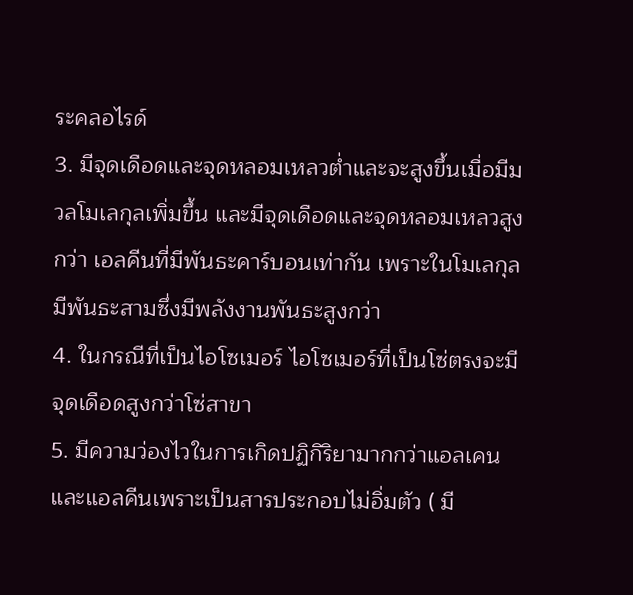ระคลอไรด์
3. มีจุดเดือดและจุดหลอมเหลวต่ำและจะสูงขึ้นเมื่อมีมวลโมเลกุลเพิ่มขึ้น และมีจุดเดือดและจุดหลอมเหลวสูงกว่า เอลคีนที่มีพันธะคาร์บอนเท่ากัน เพราะในโมเลกุลมีพันธะสามซึ่งมีพลังงานพันธะสูงกว่า
4. ในกรณีที่เป็นไอโซเมอร์ ไอโซเมอร์ที่เป็นโซ่ตรงจะมีจุดเดือดสูงกว่าโซ่สาขา
5. มีความว่องไวในการเกิดปฏิกิริยามากกว่าแอลเคนและแอลคีนเพราะเป็นสารประกอบไม่อิ่มตัว ( มี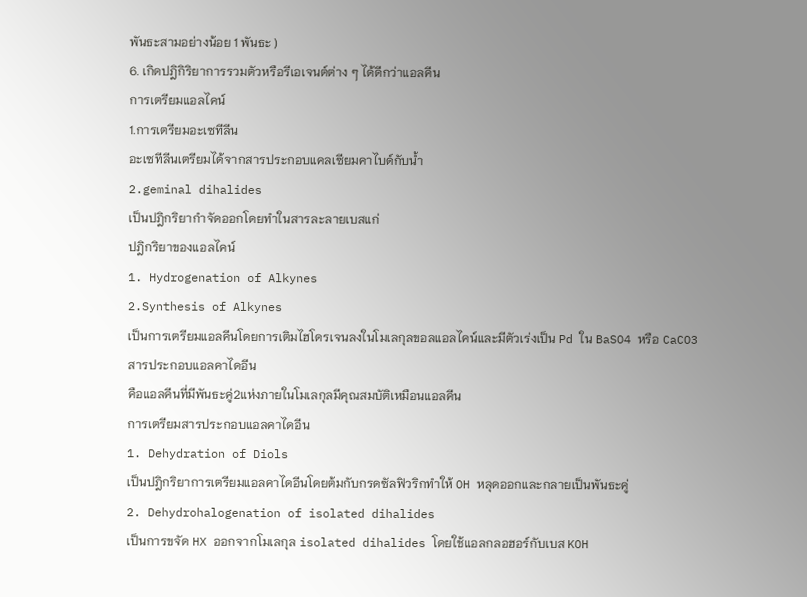พันธะสามอย่างน้อย 1 พันธะ )
6. เกิดปฎิกิริยาการรวมตัวหรือรีเอเจนต์ต่าง ๆ ได้ดีกว่าแอลคีน
การเตรียมแอลไคน์
1.การเตรียมอะเซทีลีน
อะเซทีลีนเตรียมได้จากสารประกอบแคลเซียมคาไบด์กับน้ำ
2.geminal dihalides
เป็นปฎิกริยากำจัดออกโดยทำในสารละลายเบสแก่
ปฎิกริยาของแอลไคน์
1. Hydrogenation of Alkynes
2.Synthesis of Alkynes
เป็นการเตรียมแอลคีนโดยการเติมไฮโดรเจนลงในโมเลกุลขอลแอลไคน์และมีตัวเร่งเป็น Pd ใน BaSO4 หรือ CaCO3
สารประกอบแอลคาไดอีน
คือแอลคีนที่มีพันธะคู่2แห่งภายในโมเลกุลมีคุณสมบัติเหมือนแอลคีน
การเตรียมสารประกอบแอลคาไดอีน
1. Dehydration of Diols
เป็นปฎิกริยาการเตรียมแอลคาไดอีนโดยต้มกับกรดซัลฟิวริกทำให้ OH หลุดออกและกลายเป็นพันธะคู่
2. Dehydrohalogenation of isolated dihalides
เป็นการขจัด HX ออกจากโมเลกุล isolated dihalides โดยใช้แอลกลอฮอร์กับเบส KOH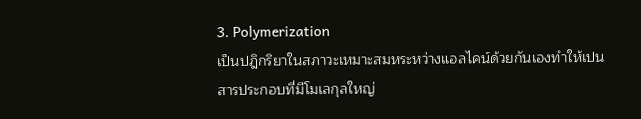3. Polymerization
เป็นปฎิกริยาในสภาวะเหมาะสมหระหว่างแอลไคน์ด้วยกันเองทำให้เปนสารประกอบที่มีโมเลกุลใหญ่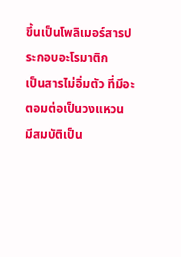ขึ้นเป็นโพลิเมอร์สารประกอบอะโรมาติก
เป็นสารไม่อิ่มตัว ที่มีอะตอมต่อเป็นวงแหวน
มีสมบัติเป็น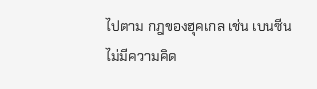ไปตาม กฎของฮุคเกล เช่น เบนซีน
ไม่มีความคิด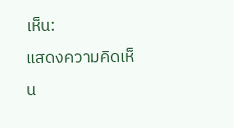เห็น:
แสดงความคิดเห็น